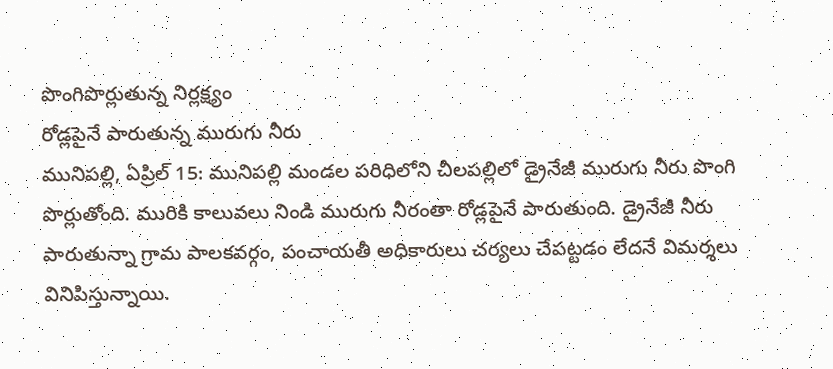పొంగిపొర్లుతున్న నిర్లక్ష్యం
రోడ్లపైనే పారుతున్న మురుగు నీరు
మునిపల్లి, ఏప్రిల్ 15: మునిపల్లి మండల పరిధిలోని చీలపల్లిలో డ్రైనేజీ మురుగు నీరు పొంగి పొర్లుతోంది. మురికి కాలువలు నిండి మురుగు నీరంతా రోడ్లపైనే పారుతుంది. డ్రైనేజీ నీరు పారుతున్నా గ్రామ పాలకవర్గం, పంచాయతీ అధికారులు చర్యలు చేపట్టడం లేదనే విమర్శలు వినిపిస్తున్నాయి.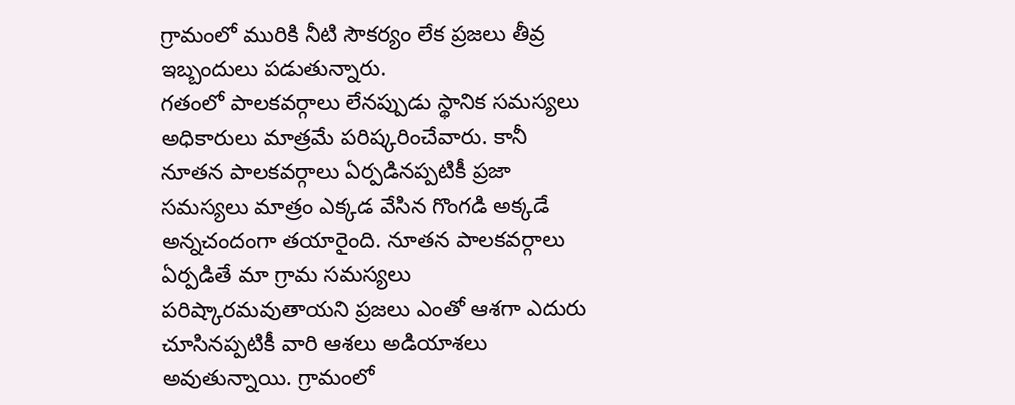గ్రామంలో మురికి నీటి సౌకర్యం లేక ప్రజలు తీవ్ర ఇబ్బందులు పడుతున్నారు.
గతంలో పాలకవర్గాలు లేనప్పుడు స్థానిక సమస్యలు అధికారులు మాత్రమే పరిష్కరించేవారు. కానీ నూతన పాలకవర్గాలు ఏర్పడినప్పటికీ ప్రజా సమస్యలు మాత్రం ఎక్కడ వేసిన గొంగడి అక్కడే అన్నచందంగా తయారైంది. నూతన పాలకవర్గాలు ఏర్పడితే మా గ్రామ సమస్యలు పరిష్కారమవుతాయని ప్రజలు ఎంతో ఆశగా ఎదురు చూసినప్పటికీ వారి ఆశలు అడియాశలు అవుతున్నాయి. గ్రామంలో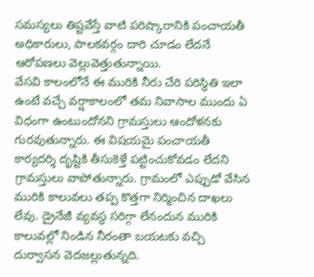సమస్యలు తిష్టవేస్తే వాటి పరిష్కారానికి పంచాయతీ అధికారులు, పాలకవర్గం దారి చూడం లేదనే ఆరోపణలు వెల్లువెత్తుతున్నాయి.
వేసవి కాలంలోనే ఈ మురికి నీరు చేరి పరిస్థితి ఇలా ఉంటే వచ్చే వర్షాకాలంలో తమ నివాసాల ముందు ఏ విధంగా ఉంటుందోనని గ్రామస్తులు ఆందోళనకు గురవుతున్నారు. ఈ విషయమై పంచాయతీ కార్యదర్శి దృష్టికి తీసుకెళ్తే పట్టించుకోవడం లేదని గ్రామస్తులు వాపోతున్నారు. గ్రామంలో ఎప్పుడో వేసిన మురికి కాలువలు తప్ప కొత్తగా నిర్మించిన దాఖలు లేవు. డ్రైనేజీ వ్యవస్థ సరిగ్గా లేనందున మురికి కాలువల్లో నిండిన నీరంతా బయటకు వచ్చి దుర్వాసన వెదజల్లుతున్నది.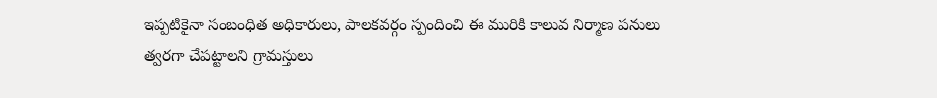ఇప్పటికైనా సంబంధిత అధికారులు, పాలకవర్గం స్పందించి ఈ మురికి కాలువ నిర్మాణ పనులు త్వరగా చేపట్టాలని గ్రామస్తులు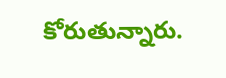కోరుతున్నారు.